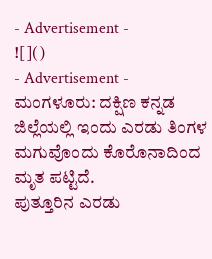- Advertisement -
![]()
- Advertisement -
ಮಂಗಳೂರು: ದಕ್ಷಿಣ ಕನ್ನಡ ಜಿಲ್ಲೆಯಲ್ಲಿ ಇಂದು ಎರಡು ತಿಂಗಳ ಮಗುವೊಂದು ಕೊರೊನಾದಿಂದ ಮೃತ ಪಟ್ಟಿದೆ.
ಪುತ್ತೂರಿನ ಎರಡು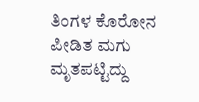ತಿಂಗಳ ಕೊರೋನ ಪೀಡಿತ ಮಗು ಮೃತಪಟ್ಟಿದ್ದು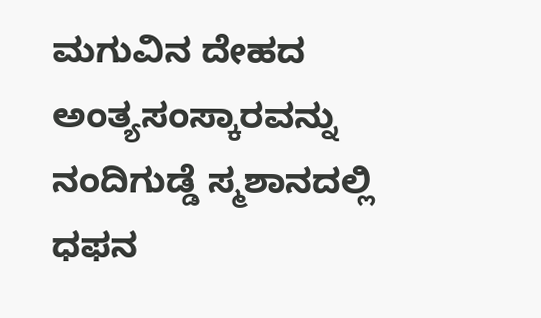ಮಗುವಿನ ದೇಹದ ಅಂತ್ಯಸಂಸ್ಕಾರವನ್ನು ನಂದಿಗುಡ್ಡೆ ಸ್ಮಶಾನದಲ್ಲಿ ಧಫನ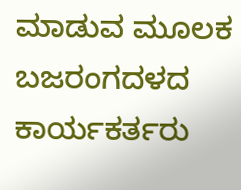ಮಾಡುವ ಮೂಲಕ ಬಜರಂಗದಳದ ಕಾರ್ಯಕರ್ತರು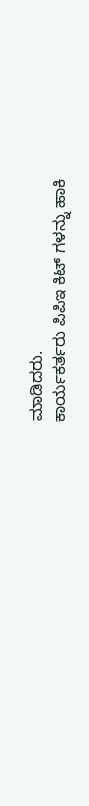ಮಾಡಿದರು.
ಕಾರ್ಯಕರ್ತರು ಪಿಪಿಇ ಕಿಟ್ ಗಳನ್ನು ಹಾಕಿ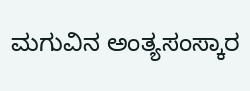ಮಗುವಿನ ಅಂತ್ಯಸಂಸ್ಕಾರ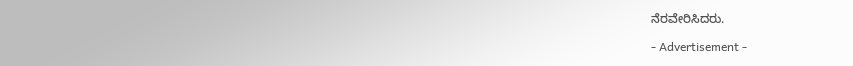ನೆರವೇರಿಸಿದರು.

- Advertisement -